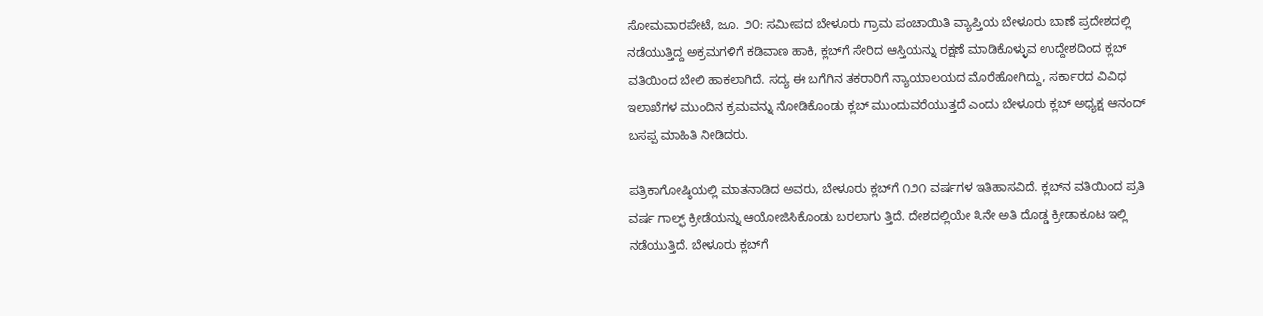ಸೋಮವಾರಪೇಟೆ, ಜೂ. ೨೦: ಸಮೀಪದ ಬೇಳೂರು ಗ್ರಾಮ ಪಂಚಾಯಿತಿ ವ್ಯಾಪ್ತಿಯ ಬೇಳೂರು ಬಾಣೆ ಪ್ರದೇಶದಲ್ಲಿ ನಡೆಯುತ್ತಿದ್ದ ಅಕ್ರಮಗಳಿಗೆ ಕಡಿವಾಣ ಹಾಕಿ, ಕ್ಲಬ್‌ಗೆ ಸೇರಿದ ಆಸ್ತಿಯನ್ನು ರಕ್ಷಣೆ ಮಾಡಿಕೊಳ್ಳುವ ಉದ್ದೇಶದಿಂದ ಕ್ಲಬ್ ವತಿಯಿಂದ ಬೇಲಿ ಹಾಕಲಾಗಿದೆ. ಸದ್ಯ ಈ ಬಗೆಗಿನ ತಕರಾರಿಗೆ ನ್ಯಾಯಾಲಯದ ಮೊರೆಹೋಗಿದ್ದು, ಸರ್ಕಾರದ ವಿವಿಧ ಇಲಾಖೆಗಳ ಮುಂದಿನ ಕ್ರಮವನ್ನು ನೋಡಿಕೊಂಡು ಕ್ಲಬ್ ಮುಂದುವರೆಯುತ್ತದೆ ಎಂದು ಬೇಳೂರು ಕ್ಲಬ್ ಅಧ್ಯಕ್ಷ ಆನಂದ್ ಬಸಪ್ಪ ಮಾಹಿತಿ ನೀಡಿದರು.

ಪತ್ರಿಕಾಗೋಷ್ಠಿಯಲ್ಲಿ ಮಾತನಾಡಿದ ಅವರು, ಬೇಳೂರು ಕ್ಲಬ್‌ಗೆ ೧೨೧ ವರ್ಷಗಳ ಇತಿಹಾಸವಿದೆ. ಕ್ಲಬ್‌ನ ವತಿಯಿಂದ ಪ್ರತಿ ವರ್ಷ ಗಾಲ್ಫ್ ಕ್ರೀಡೆಯನ್ನು ಆಯೋಜಿಸಿಕೊಂಡು ಬರಲಾಗು ತ್ತಿದೆ. ದೇಶದಲ್ಲಿಯೇ ೩ನೇ ಅತಿ ದೊಡ್ಡ ಕ್ರೀಡಾಕೂಟ ಇಲ್ಲಿ ನಡೆಯುತ್ತಿದೆ. ಬೇಳೂರು ಕ್ಲಬ್‌ಗೆ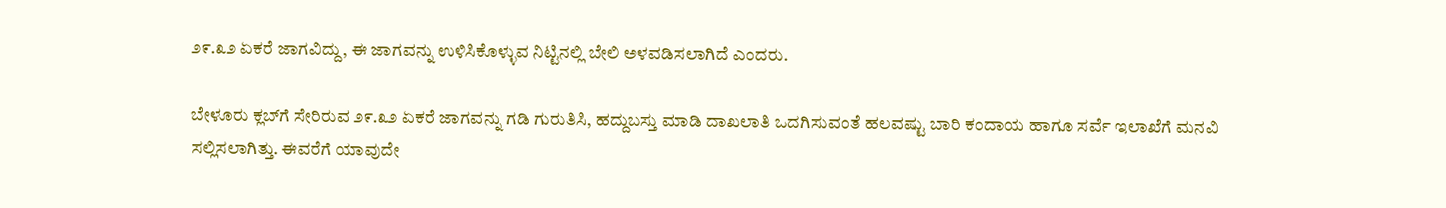೨೯.೩೨ ಏಕರೆ ಜಾಗವಿದ್ದು, ಈ ಜಾಗವನ್ನು ಉಳಿಸಿಕೊಳ್ಳುವ ನಿಟ್ಟಿನಲ್ಲಿ ಬೇಲಿ ಅಳವಡಿಸಲಾಗಿದೆ ಎಂದರು.

ಬೇಳೂರು ಕ್ಲಬ್‌ಗೆ ಸೇರಿರುವ ೨೯.೩೨ ಏಕರೆ ಜಾಗವನ್ನು ಗಡಿ ಗುರುತಿಸಿ, ಹದ್ದುಬಸ್ತು ಮಾಡಿ ದಾಖಲಾತಿ ಒದಗಿಸುವಂತೆ ಹಲವಷ್ಟು ಬಾರಿ ಕಂದಾಯ ಹಾಗೂ ಸರ್ವೆ ಇಲಾಖೆಗೆ ಮನವಿ ಸಲ್ಲಿಸಲಾಗಿತ್ತು. ಈವರೆಗೆ ಯಾವುದೇ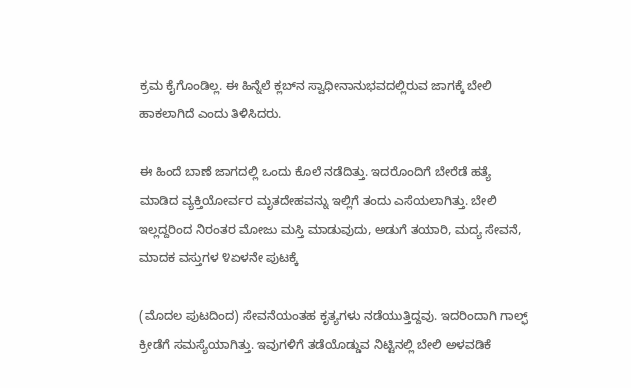ಕ್ರಮ ಕೈಗೊಂಡಿಲ್ಲ. ಈ ಹಿನ್ನೆಲೆ ಕ್ಲಬ್‌ನ ಸ್ವಾಧೀನಾನುಭವದಲ್ಲಿರುವ ಜಾಗಕ್ಕೆ ಬೇಲಿ ಹಾಕಲಾಗಿದೆ ಎಂದು ತಿಳಿಸಿದರು.

ಈ ಹಿಂದೆ ಬಾಣೆ ಜಾಗದಲ್ಲಿ ಒಂದು ಕೊಲೆ ನಡೆದಿತ್ತು. ಇದರೊಂದಿಗೆ ಬೇರೆಡೆ ಹತ್ಯೆ ಮಾಡಿದ ವ್ಯಕ್ತಿಯೋರ್ವರ ಮೃತದೇಹವನ್ನು ಇಲ್ಲಿಗೆ ತಂದು ಎಸೆಯಲಾಗಿತ್ತು. ಬೇಲಿ ಇಲ್ಲದ್ದರಿಂದ ನಿರಂತರ ಮೋಜು ಮಸ್ತಿ ಮಾಡುವುದು, ಅಡುಗೆ ತಯಾರಿ, ಮದ್ಯ ಸೇವನೆ, ಮಾದಕ ವಸ್ತುಗಳ ೪ಏಳನೇ ಪುಟಕ್ಕೆ

(ಮೊದಲ ಪುಟದಿಂದ) ಸೇವನೆಯಂತಹ ಕೃತ್ಯಗಳು ನಡೆಯುತ್ತಿದ್ದವು. ಇದರಿಂದಾಗಿ ಗಾಲ್ಫ್ ಕ್ರೀಡೆಗೆ ಸಮಸ್ಯೆಯಾಗಿತ್ತು. ಇವುಗಳಿಗೆ ತಡೆಯೊಡ್ಡುವ ನಿಟ್ಟಿನಲ್ಲಿ ಬೇಲಿ ಅಳವಡಿಕೆ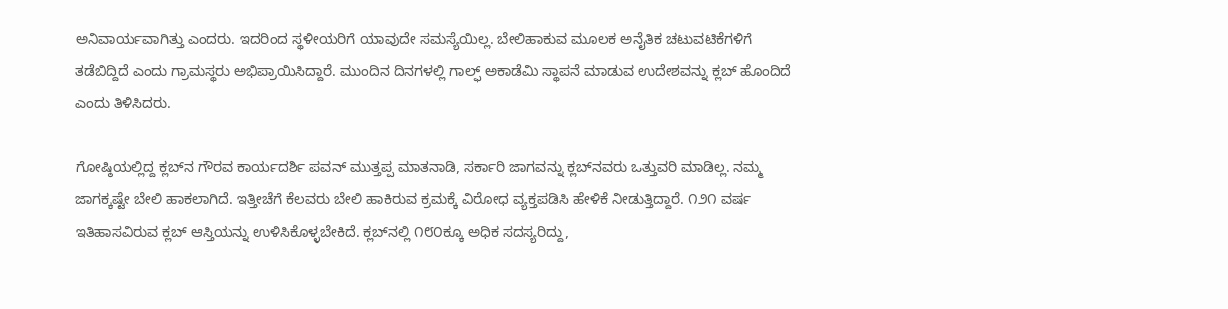ಅನಿವಾರ್ಯವಾಗಿತ್ತು ಎಂದರು. ಇದರಿಂದ ಸ್ಥಳೀಯರಿಗೆ ಯಾವುದೇ ಸಮಸ್ಯೆಯಿಲ್ಲ. ಬೇಲಿಹಾಕುವ ಮೂಲಕ ಅನೈತಿಕ ಚಟುವಟಿಕೆಗಳಿಗೆ ತಡೆಬಿದ್ದಿದೆ ಎಂದು ಗ್ರಾಮಸ್ಥರು ಅಭಿಪ್ರಾಯಿಸಿದ್ದಾರೆ. ಮುಂದಿನ ದಿನಗಳಲ್ಲಿ ಗಾಲ್ಫ್ ಅಕಾಡೆಮಿ ಸ್ಥಾಪನೆ ಮಾಡುವ ಉದೇಶವನ್ನು ಕ್ಲಬ್ ಹೊಂದಿದೆ ಎಂದು ತಿಳಿಸಿದರು.

ಗೋಷ್ಠಿಯಲ್ಲಿದ್ದ ಕ್ಲಬ್‌ನ ಗೌರವ ಕಾರ್ಯದರ್ಶಿ ಪವನ್ ಮುತ್ತಪ್ಪ ಮಾತನಾಡಿ, ಸರ್ಕಾರಿ ಜಾಗವನ್ನು ಕ್ಲಬ್‌ನವರು ಒತ್ತುವರಿ ಮಾಡಿಲ್ಲ. ನಮ್ಮ ಜಾಗಕ್ಕಷ್ಟೇ ಬೇಲಿ ಹಾಕಲಾಗಿದೆ. ಇತ್ತೀಚೆಗೆ ಕೆಲವರು ಬೇಲಿ ಹಾಕಿರುವ ಕ್ರಮಕ್ಕೆ ವಿರೋಧ ವ್ಯಕ್ತಪಡಿಸಿ ಹೇಳಿಕೆ ನೀಡುತ್ತಿದ್ದಾರೆ. ೧೨೧ ವರ್ಷ ಇತಿಹಾಸವಿರುವ ಕ್ಲಬ್ ಆಸ್ತಿಯನ್ನು ಉಳಿಸಿಕೊಳ್ಳಬೇಕಿದೆ. ಕ್ಲಬ್‌ನಲ್ಲಿ ೧೮೦ಕ್ಕೂ ಅಧಿಕ ಸದಸ್ಯರಿದ್ದು,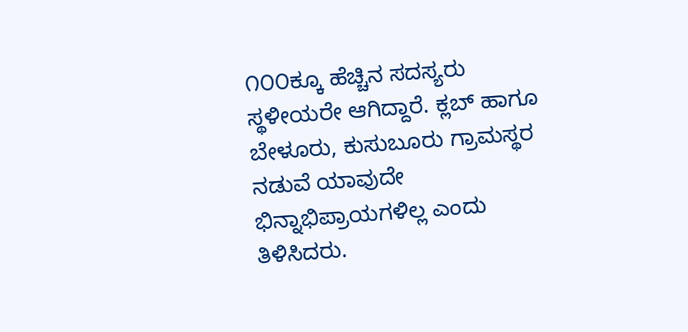೧೦೦ಕ್ಕೂ ಹೆಚ್ಚಿನ ಸದಸ್ಯರು ಸ್ಥಳೀಯರೇ ಆಗಿದ್ದಾರೆ. ಕ್ಲಬ್ ಹಾಗೂ ಬೇಳೂರು, ಕುಸುಬೂರು ಗ್ರಾಮಸ್ಥರ ನಡುವೆ ಯಾವುದೇ ಭಿನ್ನಾಭಿಪ್ರಾಯಗಳಿಲ್ಲ ಎಂದು ತಿಳಿಸಿದರು.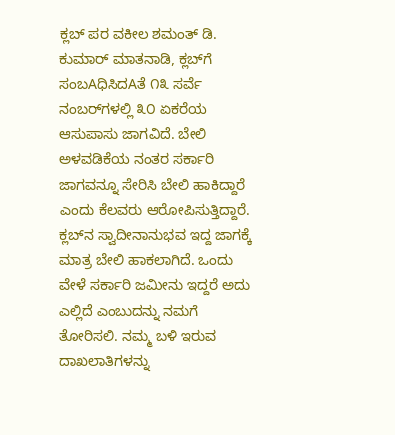ಕ್ಲಬ್ ಪರ ವಕೀಲ ಶಮಂತ್ ಡಿ. ಕುಮಾರ್ ಮಾತನಾಡಿ, ಕ್ಲಬ್‌ಗೆ ಸಂಬAಧಿಸಿದAತೆ ೧೩ ಸರ್ವೆ ನಂಬರ್‌ಗಳಲ್ಲಿ ೩೦ ಏಕರೆಯ ಆಸುಪಾಸು ಜಾಗವಿದೆ. ಬೇಲಿ ಅಳವಡಿಕೆಯ ನಂತರ ಸರ್ಕಾರಿ ಜಾಗವನ್ನೂ ಸೇರಿಸಿ ಬೇಲಿ ಹಾಕಿದ್ದಾರೆ ಎಂದು ಕೆಲವರು ಆರೋಪಿಸುತ್ತಿದ್ದಾರೆ. ಕ್ಲಬ್‌ನ ಸ್ವಾದೀನಾನುಭವ ಇದ್ದ ಜಾಗಕ್ಕೆ ಮಾತ್ರ ಬೇಲಿ ಹಾಕಲಾಗಿದೆ. ಒಂದು ವೇಳೆ ಸರ್ಕಾರಿ ಜಮೀನು ಇದ್ದರೆ ಅದು ಎಲ್ಲಿದೆ ಎಂಬುದನ್ನು ನಮಗೆ ತೋರಿಸಲಿ. ನಮ್ಮ ಬಳಿ ಇರುವ ದಾಖಲಾತಿಗಳನ್ನು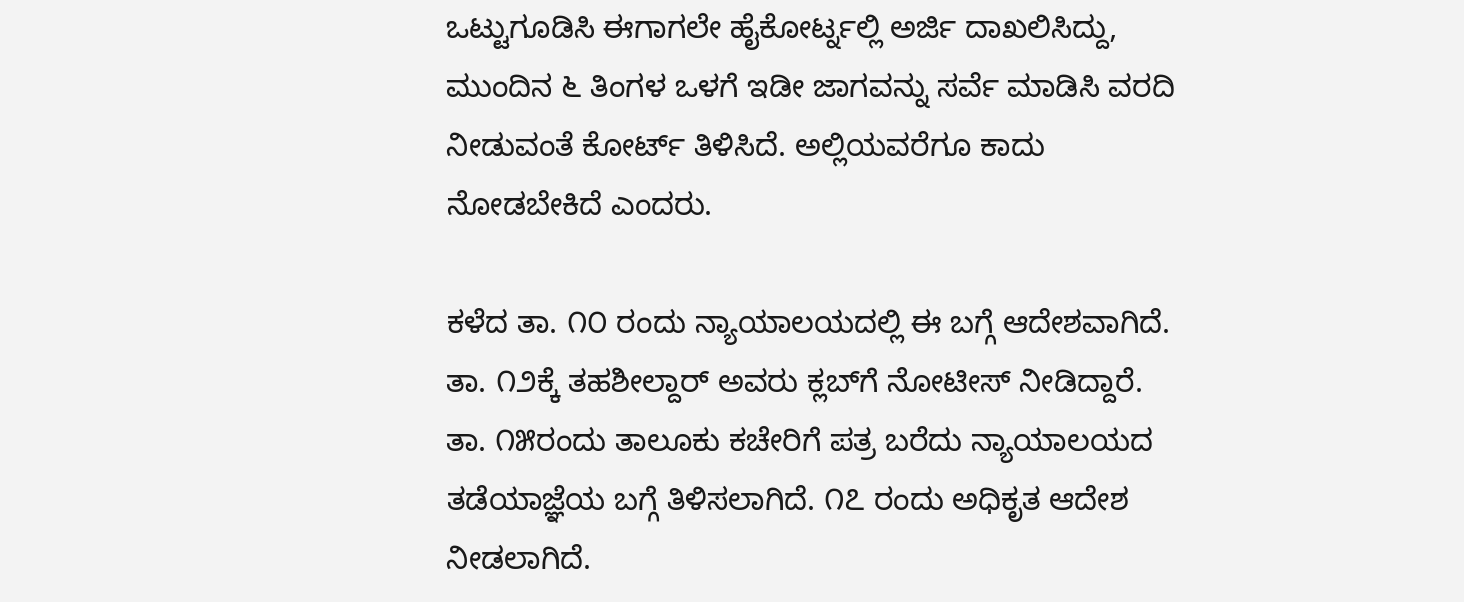ಒಟ್ಟುಗೂಡಿಸಿ ಈಗಾಗಲೇ ಹೈಕೋರ್ಟ್ನಲ್ಲಿ ಅರ್ಜಿ ದಾಖಲಿಸಿದ್ದು, ಮುಂದಿನ ೬ ತಿಂಗಳ ಒಳಗೆ ಇಡೀ ಜಾಗವನ್ನು ಸರ್ವೆ ಮಾಡಿಸಿ ವರದಿ ನೀಡುವಂತೆ ಕೋರ್ಟ್ ತಿಳಿಸಿದೆ. ಅಲ್ಲಿಯವರೆಗೂ ಕಾದು ನೋಡಬೇಕಿದೆ ಎಂದರು.

ಕಳೆದ ತಾ. ೧೦ ರಂದು ನ್ಯಾಯಾಲಯದಲ್ಲಿ ಈ ಬಗ್ಗೆ ಆದೇಶವಾಗಿದೆ. ತಾ. ೧೨ಕ್ಕೆ ತಹಶೀಲ್ದಾರ್ ಅವರು ಕ್ಲಬ್‌ಗೆ ನೋಟೀಸ್ ನೀಡಿದ್ದಾರೆ. ತಾ. ೧೫ರಂದು ತಾಲೂಕು ಕಚೇರಿಗೆ ಪತ್ರ ಬರೆದು ನ್ಯಾಯಾಲಯದ ತಡೆಯಾಜ್ಞೆಯ ಬಗ್ಗೆ ತಿಳಿಸಲಾಗಿದೆ. ೧೭ ರಂದು ಅಧಿಕೃತ ಆದೇಶ ನೀಡಲಾಗಿದೆ.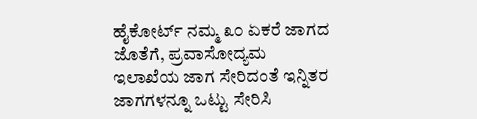ಹೈಕೋರ್ಟ್ ನಮ್ಮ ೩೦ ಏಕರೆ ಜಾಗದ ಜೊತೆಗೆ, ಪ್ರವಾಸೋದ್ಯಮ ಇಲಾಖೆಯ ಜಾಗ ಸೇರಿದಂತೆ ಇನ್ನಿತರ ಜಾಗಗಳನ್ನೂ ಒಟ್ಟು ಸೇರಿಸಿ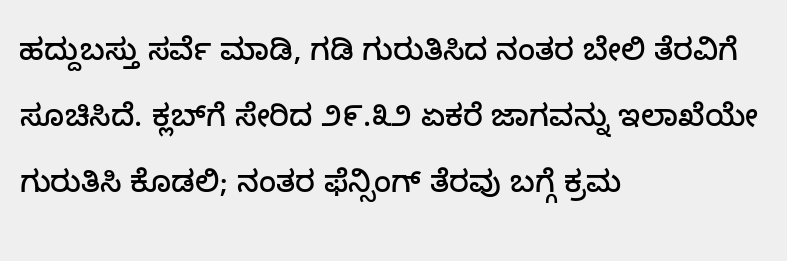ಹದ್ದುಬಸ್ತು ಸರ್ವೆ ಮಾಡಿ, ಗಡಿ ಗುರುತಿಸಿದ ನಂತರ ಬೇಲಿ ತೆರವಿಗೆ ಸೂಚಿಸಿದೆ. ಕ್ಲಬ್‌ಗೆ ಸೇರಿದ ೨೯.೩೨ ಏಕರೆ ಜಾಗವನ್ನು ಇಲಾಖೆಯೇ ಗುರುತಿಸಿ ಕೊಡಲಿ; ನಂತರ ಫೆನ್ಸಿಂಗ್ ತೆರವು ಬಗ್ಗೆ ಕ್ರಮ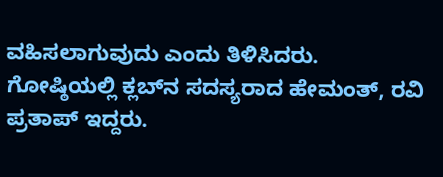ವಹಿಸಲಾಗುವುದು ಎಂದು ತಿಳಿಸಿದರು. ಗೋಷ್ಠಿಯಲ್ಲಿ ಕ್ಲಬ್‌ನ ಸದಸ್ಯರಾದ ಹೇಮಂತ್, ರವಿ ಪ್ರತಾಪ್ ಇದ್ದರು.